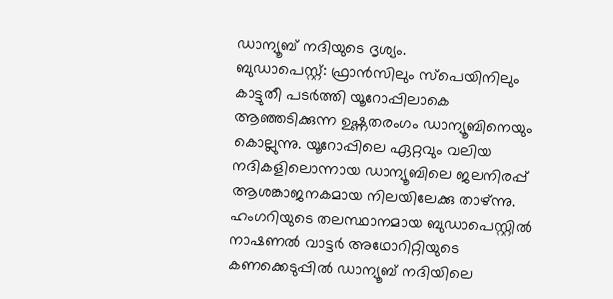ഡാന്യൂബ് നദിയുടെ ദൃശ്യം.
ബുഡാപെസ്റ്റ്: ഫ്രാൻസിലും സ്പെയിനിലും കാട്ടുതീ പടർത്തി യൂറോപ്പിലാകെ ആഞ്ഞടിക്കുന്ന ഉഷ്ണതരംഗം ഡാന്യൂബിനെയും കൊല്ലുന്നു. യൂറോപ്പിലെ ഏറ്റവും വലിയ നദികളിലൊന്നായ ഡാന്യൂബിലെ ജലനിരപ്പ് ആശങ്കാജനകമായ നിലയിലേക്കു താഴ്ന്നു.
ഹംഗറിയുടെ തലസ്ഥാനമായ ബുഡാപെസ്റ്റിൽ നാഷണൽ വാട്ടർ അഥോറിറ്റിയുടെ കണക്കെടുപ്പിൽ ഡാന്യൂബ് നദിയിലെ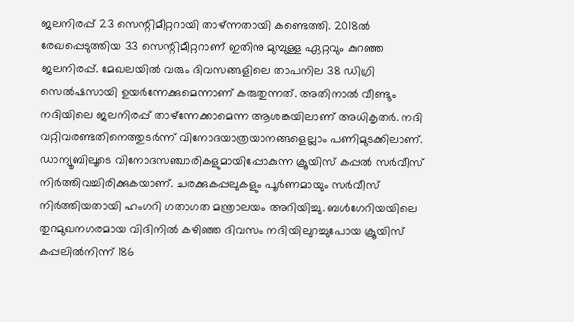ജലനിരപ്പ് 23 സെന്റിമീറ്ററായി താഴ്ന്നതായി കണ്ടെത്തി. 2018ൽ രേഖപ്പെടുത്തിയ 33 സെന്റിമീറ്ററാണ് ഇതിനു മുമ്പുള്ള ഏറ്റവും കുറഞ്ഞ ജലനിരപ്പ്. മേഖലയിൽ വരും ദിവസങ്ങളിലെ താപനില 38 ഡിഗ്രി സെൽഷസായി ഉയർന്നേക്കുമെന്നാണ് കരുതുന്നത്. അതിനാൽ വീണ്ടും നദിയിലെ ജലനിരപ്പ് താഴ്ന്നേക്കാമെന്ന ആശങ്കയിലാണ് അധികൃതർ. നദി വറ്റിവരണ്ടതിനെത്തുടർന്ന് വിനോദയാത്രയാനങ്ങളെല്ലാം പണിമുടക്കിലാണ്.
ഡാന്യൂബിലൂടെ വിനോദസഞ്ചാരികളുമായിപ്പോകുന്ന ക്രൂയിസ് കപ്പൽ സർവീസ് നിർത്തിവച്ചിരിക്കുകയാണ്. ചരക്കുകപ്പലുകളും പൂർണമായും സർവീസ് നിർത്തിയതായി ഹംഗറി ഗതാഗത മന്ത്രാലയം അറിയിച്ചു. ബൾഗേറിയയിലെ തുറമുഖനഗരമായ വിദിനിൽ കഴിഞ്ഞ ദിവസം നദിയിലുറച്ചുപോയ ക്രൂയിസ് കപ്പലിൽനിന്ന് 186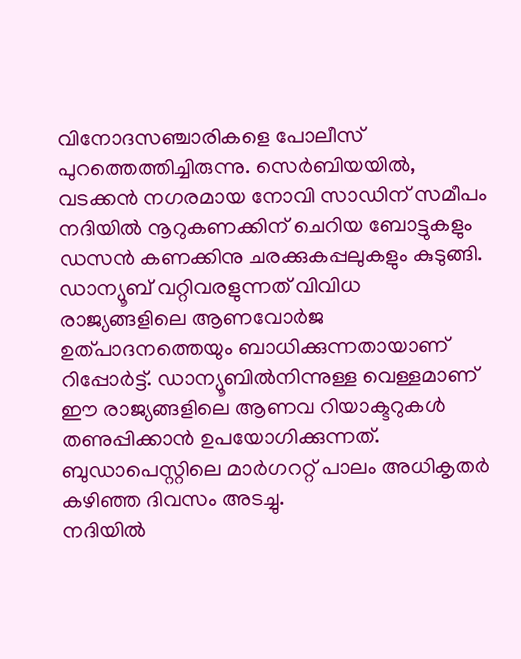വിനോദസഞ്ചാരികളെ പോലീസ് പുറത്തെത്തിച്ചിരുന്നു. സെർബിയയിൽ, വടക്കൻ നഗരമായ നോവി സാഡിന് സമീപം നദിയിൽ നൂറുകണക്കിന് ചെറിയ ബോട്ടുകളും ഡസൻ കണക്കിനു ചരക്കുകപ്പലുകളും കുടുങ്ങി.
ഡാന്യൂബ് വറ്റിവരളുന്നത് വിവിധ രാജ്യങ്ങളിലെ ആണവോർജ ഉത്പാദനത്തെയും ബാധിക്കുന്നതായാണ് റിപ്പോർട്ട്. ഡാന്യൂബിൽനിന്നുള്ള വെള്ളമാണ് ഈ രാജ്യങ്ങളിലെ ആണവ റിയാക്ടറുകൾ തണുപ്പിക്കാൻ ഉപയോഗിക്കുന്നത്. ബുഡാപെസ്റ്റിലെ മാർഗററ്റ് പാലം അധികൃതർ കഴിഞ്ഞ ദിവസം അടച്ചു.
നദിയിൽ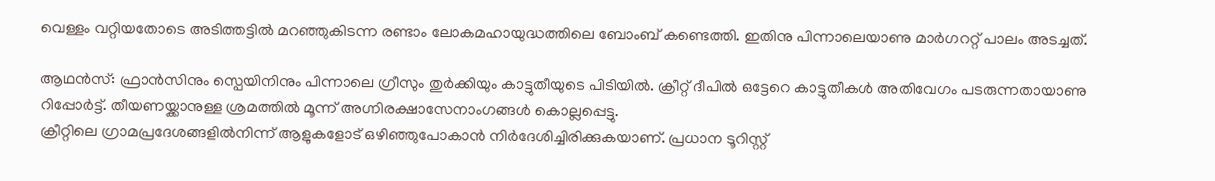വെള്ളം വറ്റിയതോടെ അടിത്തട്ടിൽ മറഞ്ഞുകിടന്ന രണ്ടാം ലോകമഹായുദ്ധത്തിലെ ബോംബ് കണ്ടെത്തി. ഇതിനു പിന്നാലെയാണു മാർഗററ്റ് പാലം അടച്ചത്.

ആഥൻസ്: ഫ്രാൻസിനും സ്പെയിനിനും പിന്നാലെ ഗ്രീസും തുർക്കിയും കാട്ടുതീയുടെ പിടിയിൽ. ക്രീറ്റ് ദീപിൽ ഒട്ടേറെ കാട്ടുതീകൾ അതിവേഗം പടരുന്നതായാണു റിപ്പോർട്ട്. തീയണയ്ക്കാനുള്ള ശ്രമത്തിൽ മൂന്ന് അഗ്നിരക്ഷാസേനാംഗങ്ങൾ കൊല്ലപ്പെട്ടു.
ക്രീറ്റിലെ ഗ്രാമപ്രദേശങ്ങളിൽനിന്ന് ആളുകളോട് ഒഴിഞ്ഞുപോകാൻ നിർദേശിച്ചിരിക്കുകയാണ്. പ്രധാന ടൂറിസ്റ്റ്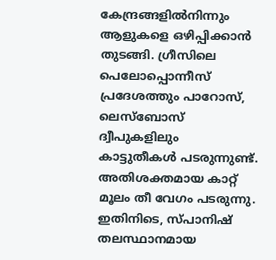കേന്ദ്രങ്ങളിൽനിന്നും ആളുകളെ ഒഴിപ്പിക്കാൻ തുടങ്ങി. ഗ്രീസിലെ പെലോപ്പൊന്നീസ് പ്രദേശത്തും പാറോസ്, ലെസ്ബോസ് ദ്വീപുകളിലും കാട്ടുതീകൾ പടരുന്നുണ്ട്. അതിശക്തമായ കാറ്റ് മൂലം തീ വേഗം പടരുന്നു.
ഇതിനിടെ, സ്പാനിഷ് തലസ്ഥാനമായ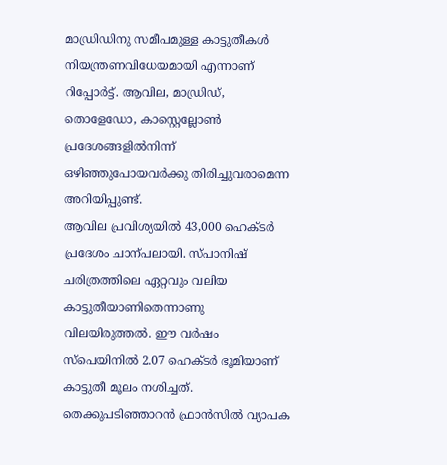മാഡ്രിഡിനു സമീപമുള്ള കാട്ടുതീകൾ നിയന്ത്രണവിധേയമായി എന്നാണ് റിപ്പോർട്ട്. ആവില, മാഡ്രിഡ്, തൊളേഡോ, കാസ്റ്റെല്ലോൺ പ്രദേശങ്ങളിൽനിന്ന് ഒഴിഞ്ഞുപോയവർക്കു തിരിച്ചുവരാമെന്ന അറിയിപ്പുണ്ട്.
ആവില പ്രവിശ്യയിൽ 43,000 ഹെക്ടർ പ്രദേശം ചാന്പലായി. സ്പാനിഷ് ചരിത്രത്തിലെ ഏറ്റവും വലിയ കാട്ടുതീയാണിതെന്നാണു വിലയിരുത്തൽ. ഈ വർഷം സ്പെയിനിൽ 2.07 ഹെക്ടർ ഭൂമിയാണ് കാട്ടുതീ മൂലം നശിച്ചത്.
തെക്കുപടിഞ്ഞാറൻ ഫ്രാൻസിൽ വ്യാപക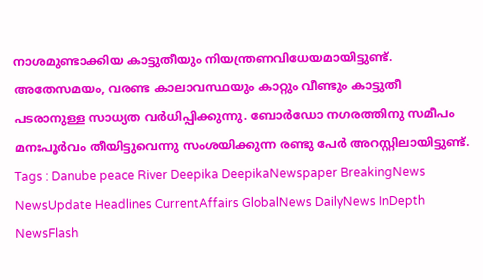നാശമുണ്ടാക്കിയ കാട്ടുതീയും നിയന്ത്രണവിധേയമായിട്ടുണ്ട്. അതേസമയം, വരണ്ട കാലാവസ്ഥയും കാറ്റും വീണ്ടും കാട്ടുതീ പടരാനുള്ള സാധ്യത വർധിപ്പിക്കുന്നു. ബോർഡോ നഗരത്തിനു സമീപം മനഃപൂർവം തീയിട്ടുവെന്നു സംശയിക്കുന്ന രണ്ടു പേർ അറസ്റ്റിലായിട്ടുണ്ട്.
Tags : Danube peace River Deepika DeepikaNewspaper BreakingNews NewsUpdate Headlines CurrentAffairs GlobalNews DailyNews InDepth NewsFlash